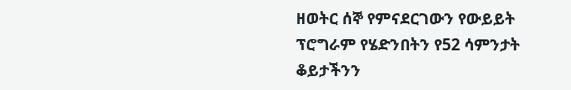ዘወትር ሰኞ የምናደርገውን የውይይት ፕሮግራም የሄድንበትን የ52 ሳምንታት ቆይታችንን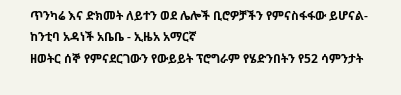ጥንካሬ እና ድክመት ለይተን ወደ ሌሎች ቢሮዎቻችን የምናስፋፋው ይሆናል- ከንቲባ አዳነች አቤቤ - ኢዜአ አማርኛ
ዘወትር ሰኞ የምናደርገውን የውይይት ፕሮግራም የሄድንበትን የ52 ሳምንታት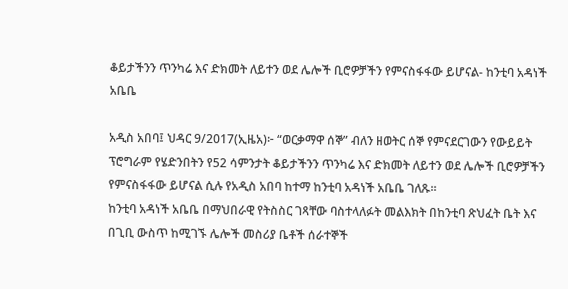ቆይታችንን ጥንካሬ እና ድክመት ለይተን ወደ ሌሎች ቢሮዎቻችን የምናስፋፋው ይሆናል- ከንቲባ አዳነች አቤቤ

አዲስ አበባ፤ ህዳር 9/2017(ኢዜአ)፦ “ወርቃማዋ ሰኞ” ብለን ዘወትር ሰኞ የምናደርገውን የውይይት ፕሮግራም የሄድንበትን የ52 ሳምንታት ቆይታችንን ጥንካሬ እና ድክመት ለይተን ወደ ሌሎች ቢሮዎቻችን የምናስፋፋው ይሆናል ሲሉ የአዲስ አበባ ከተማ ከንቲባ አዳነች አቤቤ ገለጹ፡፡
ከንቲባ አዳነች አቤቤ በማህበራዊ የትስስር ገጻቸው ባስተላለፉት መልእክት በከንቲባ ጽህፈት ቤት እና በጊቢ ውስጥ ከሚገኙ ሌሎች መስሪያ ቤቶች ሰራተኞች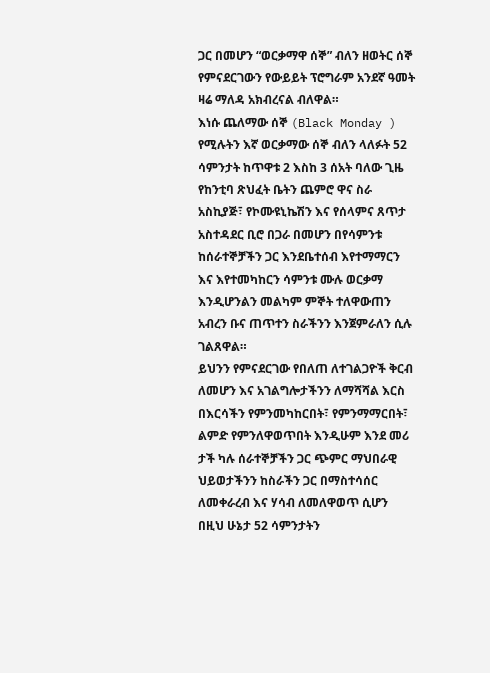ጋር በመሆን “ወርቃማዋ ሰኞ” ብለን ዘወትር ሰኞ የምናደርገውን የውይይት ፕሮግራም አንደኛ ዓመት ዛሬ ማለዳ አክብረናል ብለዋል።
እነሱ ጨለማው ሰኞ (Black Monday ) የሚሉትን እኛ ወርቃማው ሰኞ ብለን ላለፉት 52 ሳምንታት ከጥዋቱ 2 እስከ 3 ሰአት ባለው ጊዜ የከንቲባ ጽህፈት ቤትን ጨምሮ ዋና ስራ አስኪያጅ፣ የኮሙዩኒኬሽን እና የሰላምና ጸጥታ አስተዳደር ቢሮ በጋራ በመሆን በየሳምንቱ ከሰራተኞቻችን ጋር እንደቤተሰብ እየተማማርን እና እየተመካከርን ሳምንቱ ሙሉ ወርቃማ እንዲሆንልን መልካም ምኞት ተለዋውጠን አብረን ቡና ጠጥተን ስራችንን እንጀምራለን ሲሉ ገልጸዋል።
ይህንን የምናደርገው የበለጠ ለተገልጋዮች ቅርብ ለመሆን እና አገልግሎታችንን ለማሻሻል እርስ በእርሳችን የምንመካከርበት፣ የምንማማርበት፣ ልምድ የምንለዋወጥበት እንዲሁም እንደ መሪ ታች ካሉ ሰራተኞቻችን ጋር ጭምር ማህበራዊ ህይወታችንን ከስራችን ጋር በማስተሳሰር ለመቀራረብ እና ሃሳብ ለመለዋወጥ ሲሆን በዚህ ሁኔታ 52 ሳምንታትን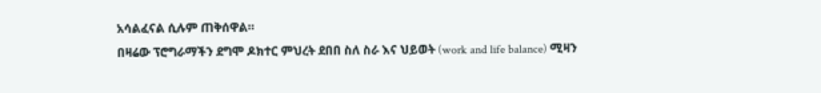አሳልፈናል ሲሉም ጠቅሰዋል።
በዛሬው ፕሮግራማችን ደግሞ ዶክተር ምህረት ደበበ ስለ ስራ እና ህይወት (work and life balance) ሚዛን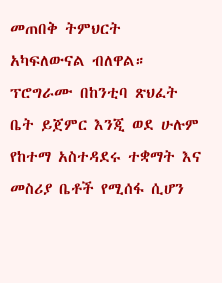መጠበቅ ትምህርት አካፍለውናል ብለዋል።
ፕሮግራሙ በከንቲባ ጽህፈት ቤት ይጀምር እንጂ ወደ ሁሉም የከተማ አስተዳደሩ ተቋማት እና መስሪያ ቤቶች የሚሰፋ ሲሆን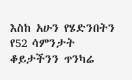እስከ አሁን የሄድንበትን የ52 ሳምንታት ቆይታችንን ጥንካሬ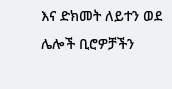እና ድክመት ለይተን ወደ ሌሎች ቢሮዎቻችን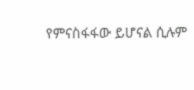የምናስፋፋው ይሆናል ሲሉም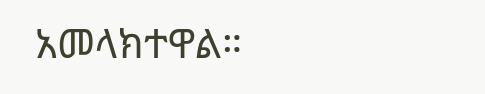አመላክተዋል።